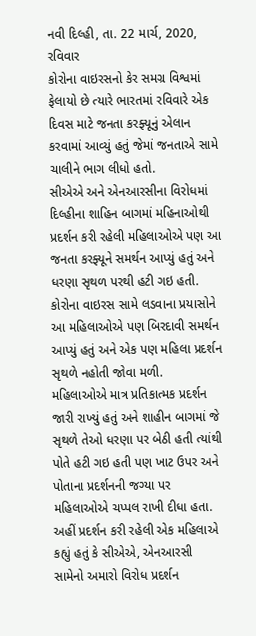નવી દિલ્હી, તા. 22 માર્ચ, 2020, રવિવાર
કોરોના વાઇરસનો કેર સમગ્ર વિશ્વમાં ફેલાયો છે ત્યારે ભારતમાં રવિવારે એક દિવસ માટે જનતા કરફ્યૂનું એલાન કરવામાં આવ્યું હતું જેમાં જનતાએ સામે ચાલીને ભાગ લીધો હતો.
સીએએ અને એનઆરસીના વિરોધમાં દિલ્હીના શાહિન બાગમાં મહિનાઓથી પ્રદર્શન કરી રહેલી મહિલાઓએ પણ આ જનતા કરફ્યૂને સમર્થન આપ્યું હતું અને ધરણા સૃથળ પરથી હટી ગઇ હતી. કોરોના વાઇરસ સામે લડવાના પ્રયાસોને આ મહિલાઓએ પણ બિરદાવી સમર્થન આપ્યું હતું અને એક પણ મહિલા પ્રદર્શન સૃથળે નહોતી જોવા મળી.
મહિલાઓએ માત્ર પ્રતિકાત્મક પ્રદર્શન જારી રાખ્યું હતું અને શાહીન બાગમાં જે સૃથળે તેઓ ધરણા પર બેઠી હતી ત્યાંથી પોતે હટી ગઇ હતી પણ ખાટ ઉપર અને પોતાના પ્રદર્શનની જગ્યા પર મહિલાઓએ ચપ્પલ રાખી દીધા હતા.
અહીં પ્રદર્શન કરી રહેલી એક મહિલાએ કહ્યું હતું કે સીએએ, એનઆરસી સામેનો અમારો વિરોધ પ્રદર્શન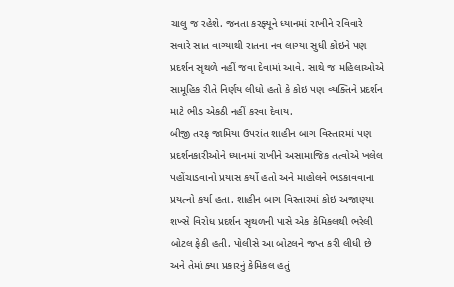ચાલુ જ રહેશે. જનતા કરફ્યૂને ધ્યાનમાં રાખીને રવિવારે સવારે સાત વાગ્યાથી રાતના નવ લાગ્યા સુધી કોઇને પણ પ્રદર્શન સૃથળે નહીં જવા દેવામાં આવે. સાથે જ મહિલાઓએ સામૂહિક રીતે નિર્ણય લીધો હતો કે કોઇ પણ વ્યક્તિને પ્રદર્શન માટે ભીડ એકઠી નહીં કરવા દેવાય.
બીજી તરફ જામિયા ઉપરાંત શાહીન બાગ વિસ્તારમાં પણ પ્રદર્શનકારીઓને ધ્યાનમાં રાખીને અસામાજિક તત્વોએ ખલેલ પહોંચાડવાનો પ્રયાસ કર્યો હતો અને માહોલને ભડકાવવાના પ્રયત્નો કર્યા હતા. શાહીન બાગ વિસ્તારમાં કોઇ અજાણ્યા શખ્સે વિરોધ પ્રદર્શન સૃથળની પાસે એક કેમિકલથી ભરેલી બોટલ ફેકી હતી. પોલીસે આ બોટલને જપ્ત કરી લીધી છે અને તેમાં ક્યા પ્રકારનું કેમિકલ હતું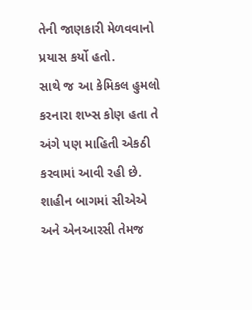તેની જાણકારી મેળવવાનો પ્રયાસ કર્યો હતો.
સાથે જ આ કેમિકલ હુમલો કરનારા શખ્સ કોણ હતા તે અંગે પણ માહિતી એકઠી કરવામાં આવી રહી છે. શાહીન બાગમાં સીએએ અને એનઆરસી તેમજ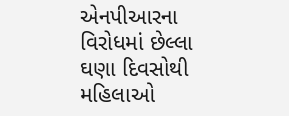એનપીઆરના વિરોધમાં છેલ્લા ઘણા દિવસોથી મહિલાઓ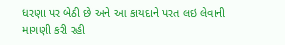ધરણા પર બેઠી છે અને આ કાયદાને પરત લઇ લેવાની માગણી કરી રહી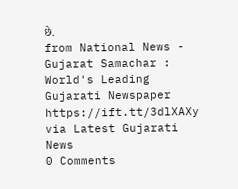છે.
from National News - Gujarat Samachar : World's Leading Gujarati Newspaper https://ift.tt/3dlXAXy
via Latest Gujarati News
0 Comments